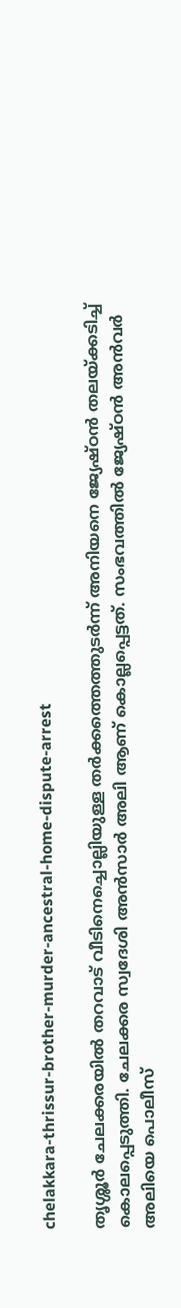chelakkara-thrissur-brother-murder-ancestral-home-dispute-arrest

തൃശ്ശൂർ ചേലക്കരയിൽ തറവാട് വീടിനെച്ചൊല്ലിയുള്ള തർക്കത്തെത്തുടർന്ന് അനിയനെ ജ്യേഷ്ഠൻ തലയ്ക്കടിച്ച് കൊലപ്പെടുത്തി. ചേലക്കര സ്വദേശി അൻസാർ അലി ആണ് കൊല്ലപ്പെട്ടത്. സംഭവത്തിൽ ജ്യേഷ്ഠൻ അൻവർ അലിയെ പൊലീസ്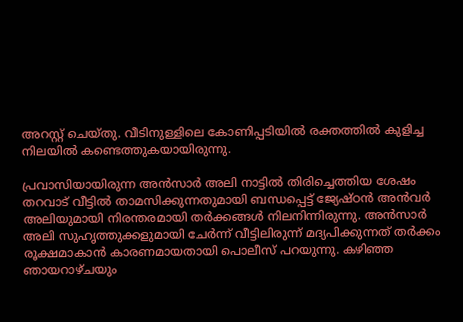അറസ്റ്റ് ചെയ്തു. വീടിനുള്ളിലെ കോണിപ്പടിയിൽ രക്തത്തിൽ കുളിച്ച നിലയിൽ കണ്ടെത്തുകയായിരുന്നു.

പ്രവാസിയായിരുന്ന അൻസാർ അലി നാട്ടിൽ തിരിച്ചെത്തിയ ശേഷം തറവാട് വീട്ടിൽ താമസിക്കുന്നതുമായി ബന്ധപ്പെട്ട് ജ്യേഷ്ഠൻ അൻവർ അലിയുമായി നിരന്തരമായി തർക്കങ്ങൾ നിലനിന്നിരുന്നു. അൻസാർ അലി സുഹൃത്തുക്കളുമായി ചേർന്ന് വീട്ടിലിരുന്ന് മദ്യപിക്കുന്നത് തർക്കം രൂക്ഷമാകാൻ കാരണമായതായി പൊലീസ് പറയുന്നു. കഴിഞ്ഞ ഞായറാഴ്ചയും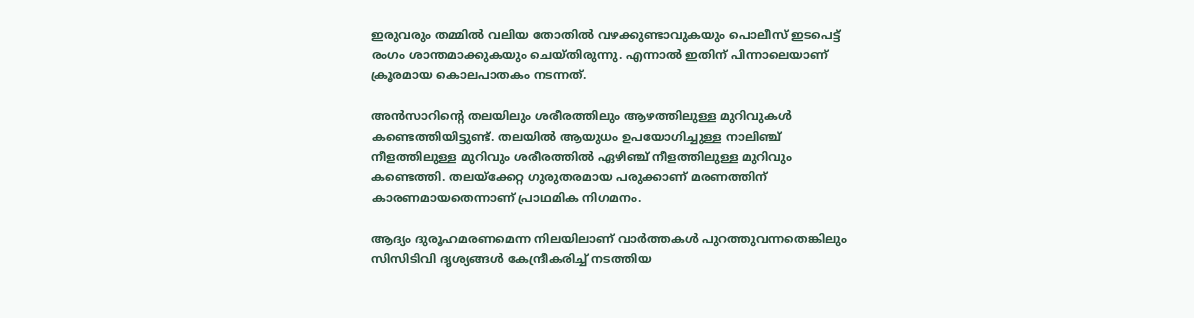ഇരുവരും തമ്മിൽ വലിയ തോതിൽ വഴക്കുണ്ടാവുകയും പൊലീസ് ഇടപെട്ട് രംഗം ശാന്തമാക്കുകയും ചെയ്തിരുന്നു. എന്നാൽ ഇതിന് പിന്നാലെയാണ് ക്രൂരമായ കൊലപാതകം നടന്നത്.

അൻസാറിന്റെ തലയിലും ശരീരത്തിലും ആഴത്തിലുള്ള മുറിവുകൾ കണ്ടെത്തിയിട്ടുണ്ട്. തലയിൽ ആയുധം ഉപയോഗിച്ചുള്ള നാലിഞ്ച് നീളത്തിലുള്ള മുറിവും ശരീരത്തിൽ ഏഴിഞ്ച് നീളത്തിലുള്ള മുറിവും കണ്ടെത്തി. തലയ്ക്കേറ്റ ഗുരുതരമായ പരുക്കാണ് മരണത്തിന് കാരണമായതെന്നാണ് പ്രാഥമിക നിഗമനം.

ആദ്യം ദുരൂഹമരണമെന്ന നിലയിലാണ് വാർത്തകൾ പുറത്തുവന്നതെങ്കിലും  സിസിടിവി ദൃശ്യങ്ങൾ കേന്ദ്രീകരിച്ച് നടത്തിയ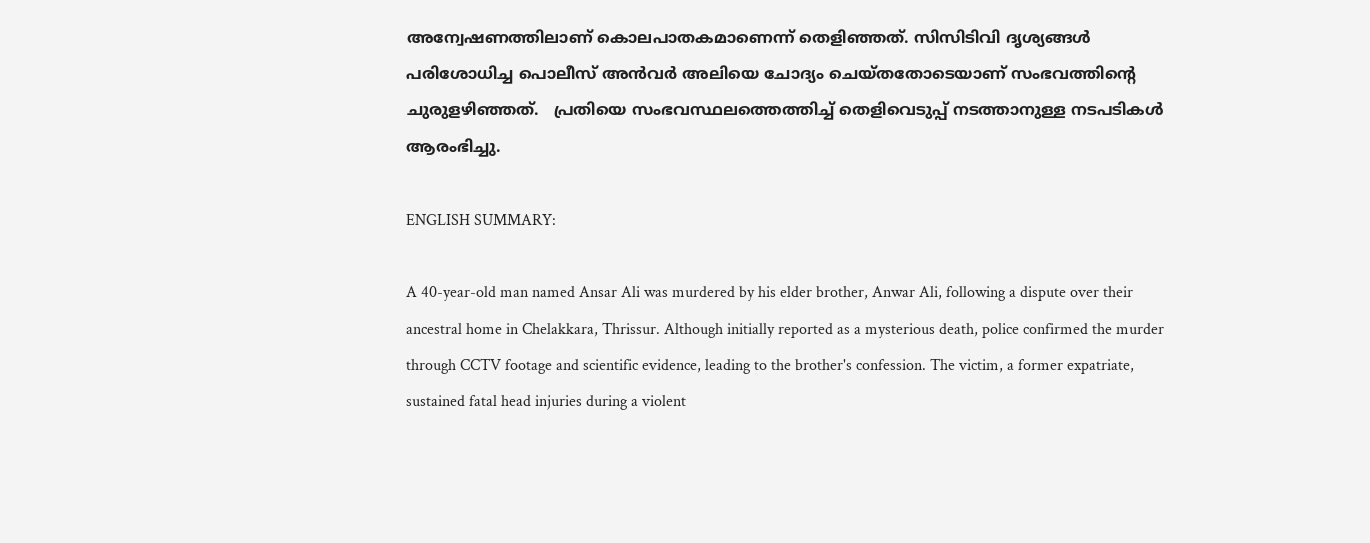അന്വേഷണത്തിലാണ് കൊലപാതകമാണെന്ന് തെളിഞ്ഞത്. സിസിടിവി ദൃശ്യങ്ങൾ പരിശോധിച്ച പൊലീസ് അൻവർ അലിയെ ചോദ്യം ചെയ്തതോടെയാണ് സംഭവത്തിന്റെ ചുരുളഴിഞ്ഞത്.   പ്രതിയെ സംഭവസ്ഥലത്തെത്തിച്ച് തെളിവെടുപ്പ് നടത്താനുള്ള നടപടികൾ ആരംഭിച്ചു.

ENGLISH SUMMARY:

A 40-year-old man named Ansar Ali was murdered by his elder brother, Anwar Ali, following a dispute over their ancestral home in Chelakkara, Thrissur. Although initially reported as a mysterious death, police confirmed the murder through CCTV footage and scientific evidence, leading to the brother's confession. The victim, a former expatriate, sustained fatal head injuries during a violent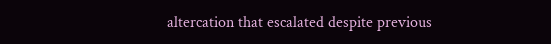altercation that escalated despite previous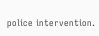police intervention.